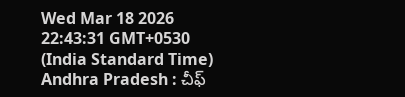Wed Mar 18 2026 22:43:31 GMT+0530 (India Standard Time)
Andhra Pradesh : చీఫ్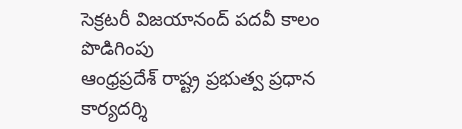సెక్రటరీ విజయానంద్ పదవీ కాలం పొడిగింపు
ఆంధ్రప్రదేశ్ రాష్ట్ర ప్రభుత్వ ప్రధాన కార్యదర్శి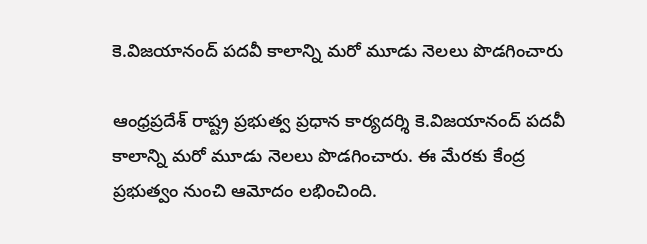కె.విజయానంద్ పదవీ కాలాన్ని మరో మూడు నెలలు పొడగించారు

ఆంధ్రప్రదేశ్ రాష్ట్ర ప్రభుత్వ ప్రధాన కార్యదర్శి కె.విజయానంద్ పదవీ కాలాన్ని మరో మూడు నెలలు పొడగించారు. ఈ మేరకు కేంద్ర ప్రభుత్వం నుంచి ఆమోదం లభించింది.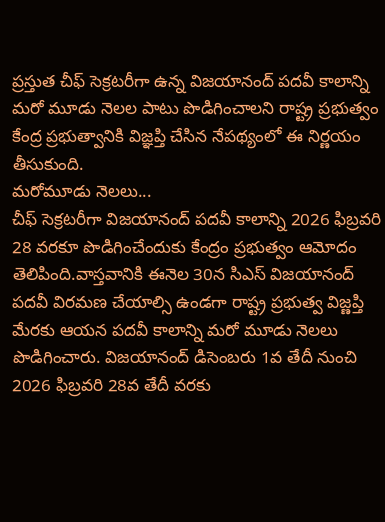ప్రస్తుత చీఫ్ సెక్రటరీగా ఉన్న విజయానంద్ పదవీ కాలాన్ని మరో మూడు నెలల పాటు పొడిగించాలని రాష్ట్ర ప్రభుత్వం కేంద్ర ప్రభుత్వానికి విజ్ఞప్తి చేసిన నేపథ్యంలో ఈ నిర్ణయం తీసుకుంది.
మరోమూడు నెలలు...
చీఫ్ సెక్రటరీగా విజయానంద్ పదవీ కాలాన్ని 2026 ఫిబ్రవరి 28 వరకూ పొడిగించేందుకు కేంద్రం ప్రభుత్వం ఆమోదం తెలిపింది.వాస్తవానికి ఈనెల 30న సిఎస్ విజయానంద్ పదవీ విరమణ చేయాల్సి ఉండగా రాష్ట్ర ప్రభుత్వ విజ్ణప్తి మేరకు ఆయన పదవీ కాలాన్ని మరో మూడు నెలలు పొడిగించారు. విజయానంద్ డిసెంబరు 1వ తేదీ నుంచి 2026 ఫిబ్రవరి 28వ తేదీ వరకు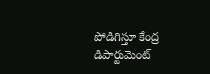పోడిగిస్తూ కేంద్ర డిపార్టుమెంట్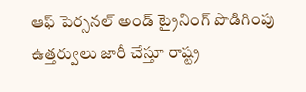ఆఫ్ పెర్సనల్ అండ్ ట్రైనింగ్ పొడిగింపు ఉత్తర్వులు జారీ చేస్తూ రాష్ట్ర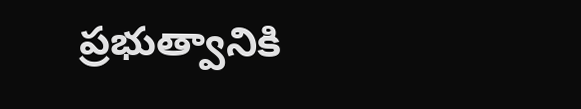ప్రభుత్వానికి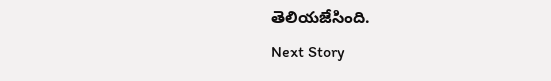తెలియజేసింది.
Next Story